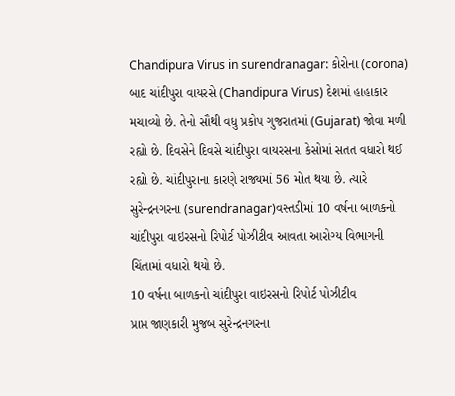Chandipura Virus in surendranagar: કોરોના (corona) બાદ ચાંદીપુરા વાયરસે (Chandipura Virus) દેશમાં હાહાકાર મચાવ્યો છે. તેનો સૌથી વધુ પ્રકોપ ગુજરાતમાં (Gujarat) જોવા મળી રહ્યો છે. દિવસેને દિવસે ચાંદીપુરા વાયરસના કેસોમાં સતત વધારો થઈ રહ્યો છે. ચાંદીપુરાના કારણે રાજ્યમાં 56 મોત થયા છે. ત્યારે સુરેન્દ્રનગરના (surendranagar)વસ્તડીમાં 10 વર્ષના બાળકનો ચાંદીપુરા વાઇરસનો રિપોર્ટ પોઝીટીવ આવતા આરોગ્ય વિભાગની ચિંતામાં વધારો થયો છે.
10 વર્ષના બાળકનો ચાંદીપુરા વાઇરસનો રિપોર્ટ પોઝીટીવ
પ્રાપ્ત જાણકારી મુજબ સુરેન્દ્રનગરના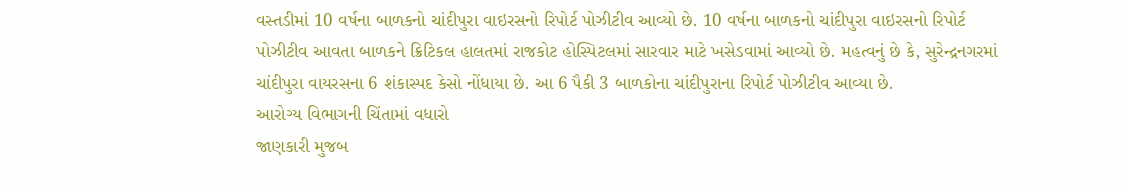વસ્તડીમાં 10 વર્ષના બાળકનો ચાંદીપુરા વાઇરસનો રિપોર્ટ પોઝીટીવ આવ્યો છે. 10 વર્ષના બાળકનો ચાંદીપુરા વાઇરસનો રિપોર્ટ પોઝીટીવ આવતા બાળકને ક્રિટિકલ હાલતમાં રાજકોટ હોસ્પિટલમાં સારવાર માટે ખસેડવામાં આવ્યો છે. મહત્વનું છે કે, સુરેન્દ્રનગરમાં ચાંદીપુરા વાયરસના 6 શંકાસ્પદ કેસો નોંધાયા છે. આ 6 પૈકી 3 બાળકોના ચાંદીપુરાના રિપોર્ટ પોઝીટીવ આવ્યા છે.
આરોગ્ય વિભાગની ચિંતામાં વધારો
જાણકારી મુજબ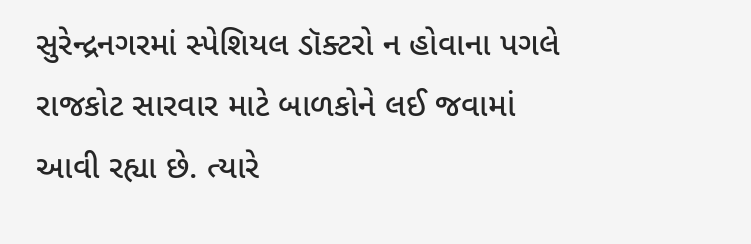સુરેન્દ્રનગરમાં સ્પેશિયલ ડૉક્ટરો ન હોવાના પગલે રાજકોટ સારવાર માટે બાળકોને લઈ જવામાં આવી રહ્યા છે. ત્યારે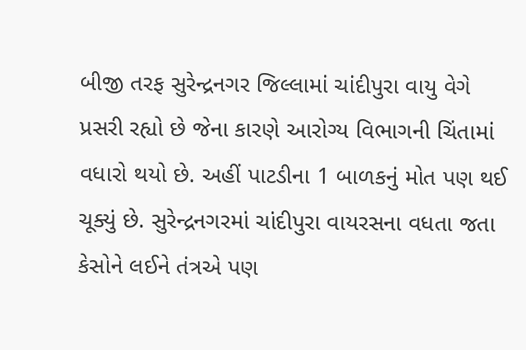બીજી તરફ સુરેન્દ્રનગર જિલ્લામાં ચાંદીપુરા વાયુ વેગે પ્રસરી રહ્યો છે જેના કારણે આરોગ્ય વિભાગની ચિંતામાં વધારો થયો છે. અહીં પાટડીના 1 બાળકનું મોત પણ થઈ ચૂક્યું છે. સુરેન્દ્રનગરમાં ચાંદીપુરા વાયરસના વધતા જતા કેસોને લઈને તંત્રએ પણ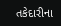તકેદારીના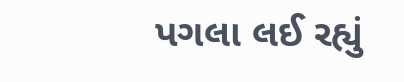પગલા લઈ રહ્યું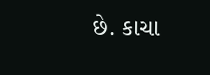છે. કાચા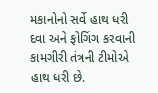મકાનોનો સર્વે હાથ ધરી દવા અને ફોગિંગ કરવાની કામગીરી તંત્રની ટીમોએ હાથ ધરી છે.